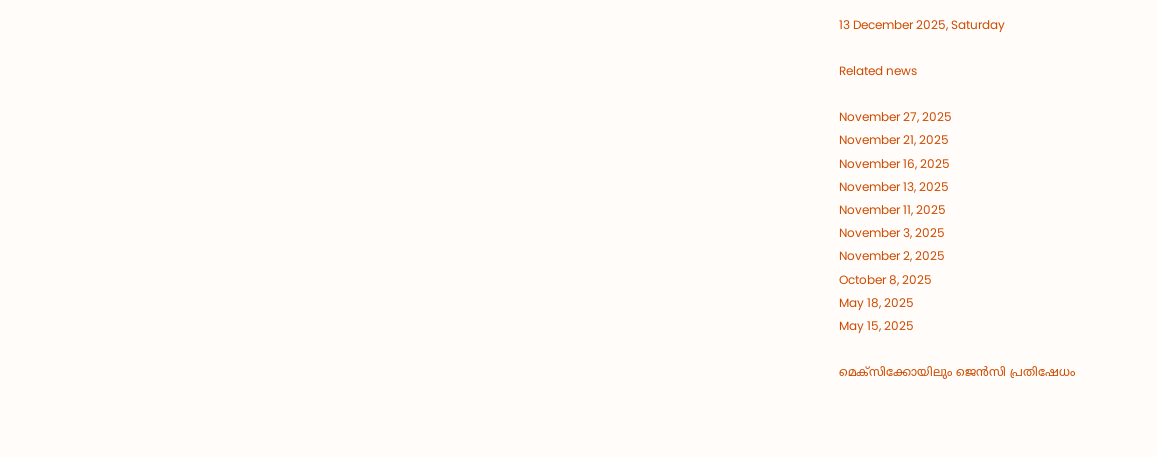13 December 2025, Saturday

Related news

November 27, 2025
November 21, 2025
November 16, 2025
November 13, 2025
November 11, 2025
November 3, 2025
November 2, 2025
October 8, 2025
May 18, 2025
May 15, 2025

മെക്സിക്കോയിലും ജെന്‍സി പ്രതിഷേധം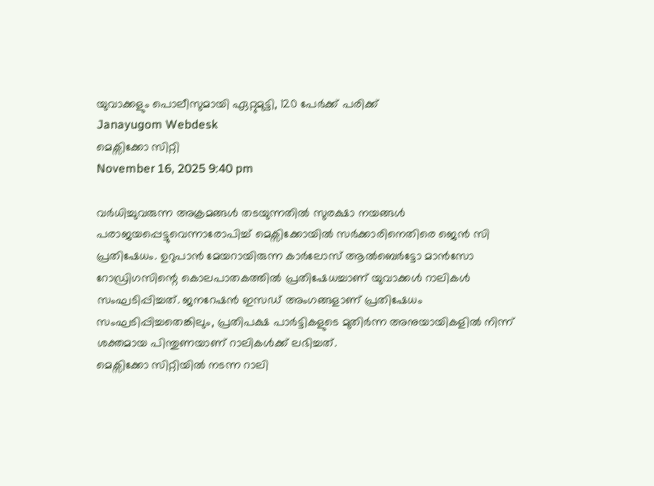യുവാക്കളും പൊലീസുമായി ഏറ്റുമുട്ടി, 120 പേര്‍ക്ക് പരിക്ക്
Janayugom Webdesk
മെക്സിക്കോ സിറ്റി
November 16, 2025 9:40 pm

വര്‍ധിച്ചുവരുന്ന അക്രമങ്ങള്‍ തടയുന്നതില്‍ സുരക്ഷാ നയങ്ങള്‍ പരാജയപ്പെട്ടുവെന്നാരോപിച്ച് മെക്സിക്കോയില്‍ സര്‍ക്കാരിനെതിരെ ജെന്‍ സി പ്രതിഷേധം. ഉറുപാൻ മേയറായിരുന്ന കാർലോസ് ആൽബെർട്ടോ മാൻസോ റോഡ്രിഗസിന്റെ കൊലപാതകത്തില്‍ പ്രതിഷേധച്ചാണ് യുവാക്കള്‍ റാലികള്‍ സംഘടിപ്പിച്ചത്. ജനറേഷൻ ഇസഡ് അംഗങ്ങളാണ് പ്രതിഷേധം സംഘടിപ്പിച്ചതെങ്കിലും, പ്രതിപക്ഷ പാർട്ടികളുടെ മുതിര്‍ന്ന അനുയായികളിൽ നിന്ന് ശക്തമായ പിന്തുണയാണ് റാലികള്‍ക്ക് ലഭിച്ചത്.
മെക്സിക്കോ സിറ്റിയില്‍ നടന്ന റാലി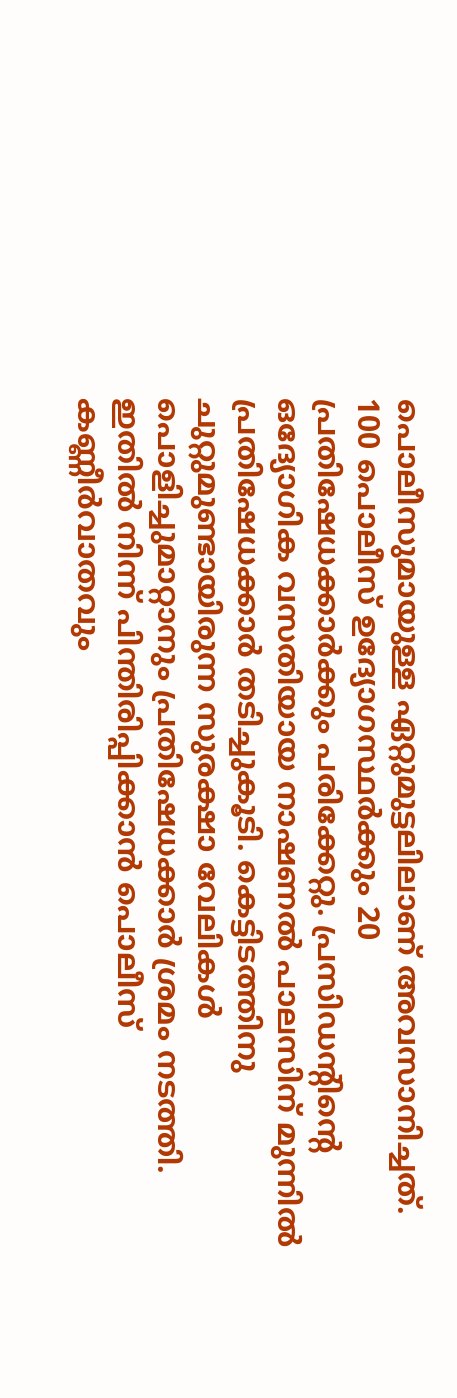പൊലീസുമായുള്ള ഏറ്റുമുട്ടലിലാണ് അവസാനിച്ചത്. 100 പൊലീസ് ഉദ്യോഗസ്ഥര്‍ക്കും 20 പ്രതിഷേധക്കാര്‍ക്കും പരിക്കേറ്റു. പ്രസിഡന്റിന്റെ ഒദ്യോഗിക വസതിയായ നാഷണൽ പാലസിന് മുന്നിൽ പ്രതിഷേധക്കാർ തടിച്ചുകൂടി. കെട്ടിടത്തിനു ചുറ്റുമുണ്ടായിരുന്ന സുരക്ഷാ വേലികള്‍ പൊളിച്ചുമാറ്റാനും പ്രതിഷേധക്കാര്‍ ശ്രമം നടത്തി. ഇതില്‍ നിന്ന് പിന്തിരിപ്പിക്കാന്‍ പൊലീസ് കണ്ണീര്‍വാതവും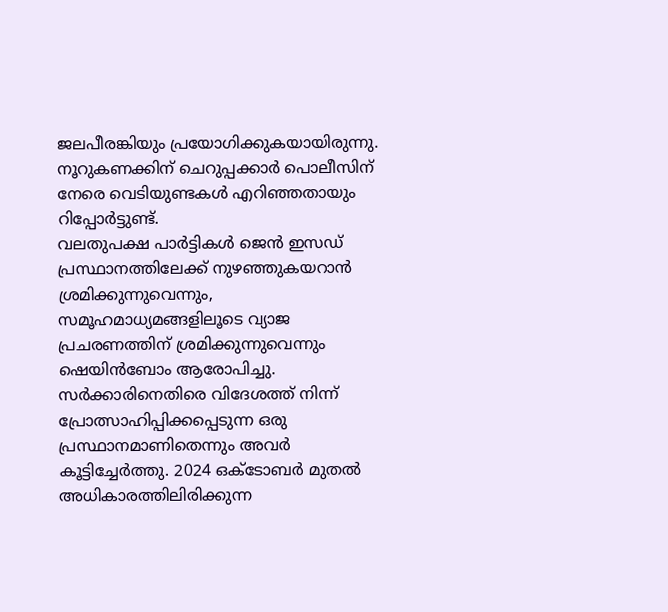ജലപീരങ്കിയും പ്രയോഗിക്കുകയായിരുന്നു. നൂറുകണക്കിന് ചെറുപ്പക്കാർ പൊലീസിന് നേരെ വെടിയുണ്ടകൾ എറിഞ്ഞതായും റിപ്പോര്‍ട്ടുണ്ട്.
വലതുപക്ഷ പാർട്ടികൾ ജെൻ ഇസഡ് പ്രസ്ഥാനത്തിലേക്ക് നുഴഞ്ഞുകയറാൻ ശ്രമിക്കുന്നുവെന്നും, സമൂഹമാധ്യമങ്ങളിലൂടെ വ്യാജ പ്രചരണത്തിന് ശ്രമിക്കുന്നുവെന്നും ഷെയിന്‍ബോം ആരോപിച്ചു. സർക്കാരിനെതിരെ വിദേശത്ത് നിന്ന് പ്രോത്സാഹിപ്പിക്കപ്പെടുന്ന ഒരു പ്രസ്ഥാനമാണിതെന്നും അവര്‍ കൂട്ടിച്ചേര്‍ത്തു. 2024 ഒക്ടോബർ മുതൽ അധികാരത്തിലിരിക്കുന്ന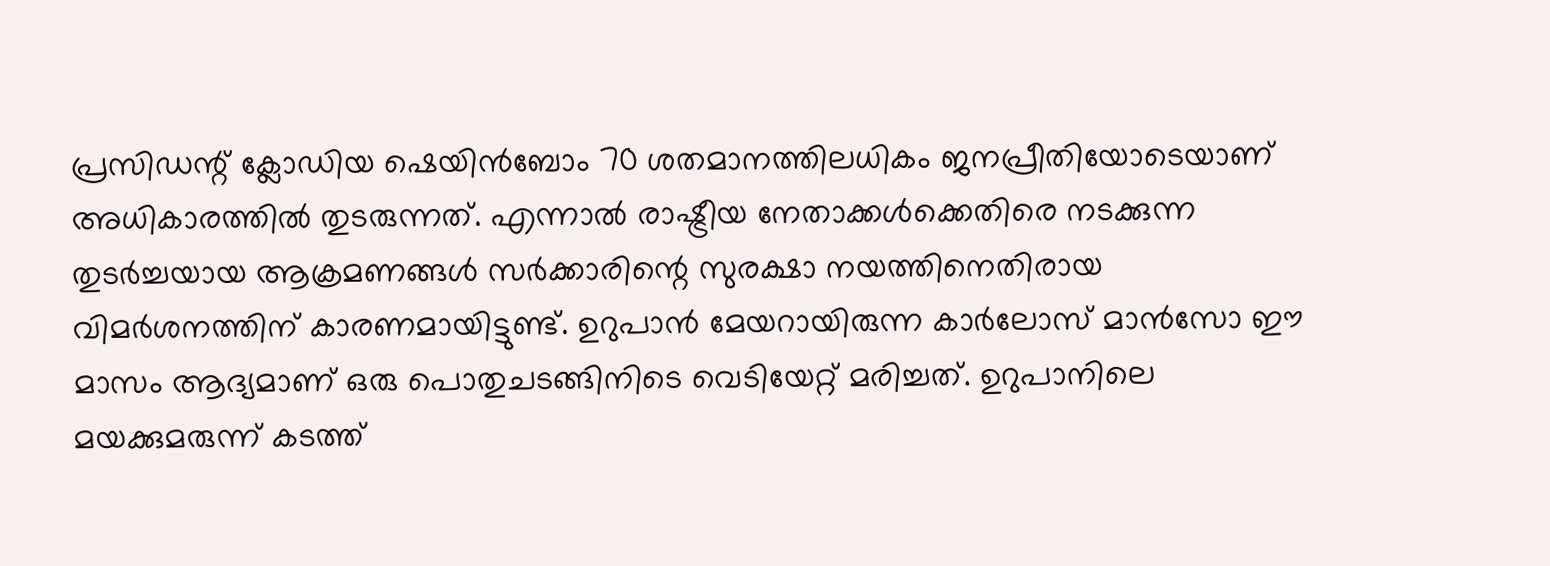പ്രസിഡന്റ് ക്ലോഡിയ ഷെയിൻബോം 70 ശതമാനത്തിലധികം ജനപ്രീതിയോടെയാണ് അധികാരത്തില്‍ തുടരുന്നത്. എന്നാല്‍ രാഷ്ട്രീയ നേതാക്കള്‍ക്കെതിരെ നടക്കുന്ന തുടര്‍ച്ചയായ ആക്രമണങ്ങള്‍ സര്‍ക്കാരിന്റെ സുരക്ഷാ നയത്തിനെതിരായ വിമര്‍ശനത്തിന് കാരണമായിട്ടുണ്ട്. ഉറുപാന്‍ മേയറായിരുന്ന കാര്‍ലോസ് മാന്‍സോ ഈ മാസം ആദ്യമാണ് ഒരു പൊതുചടങ്ങിനിടെ വെടിയേറ്റ് മരിച്ചത്. ഉറുപാനിലെ മയക്കുമരുന്ന് കടത്ത്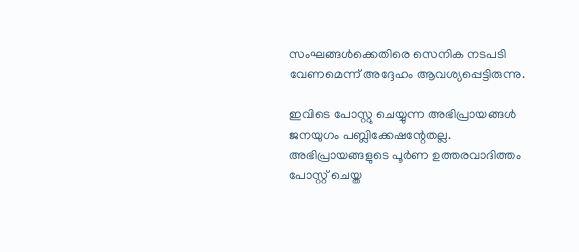സംഘങ്ങള്‍ക്കെതിരെ സെനിക നടപടി വേണമെന്ന് അദ്ദേഹം ആവശ്യപ്പെട്ടിരുന്നു.

ഇവിടെ പോസ്റ്റു ചെയ്യുന്ന അഭിപ്രായങ്ങള്‍ ജനയുഗം പബ്ലിക്കേഷന്റേതല്ല. അഭിപ്രായങ്ങളുടെ പൂര്‍ണ ഉത്തരവാദിത്തം പോസ്റ്റ് ചെയ്ത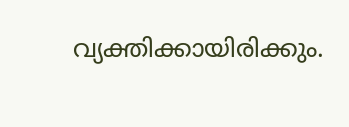വ്യക്തിക്കായിരിക്കും.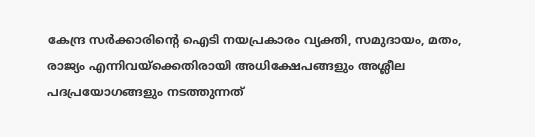കേന്ദ്ര സര്‍ക്കാരിന്റെ ഐടി നയപ്രകാരം വ്യക്തി, സമുദായം, മതം, രാജ്യം എന്നിവയ്‌ക്കെതിരായി അധിക്ഷേപങ്ങളും അശ്ലീല പദപ്രയോഗങ്ങളും നടത്തുന്നത്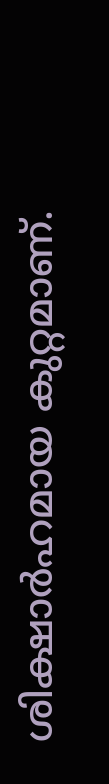ശിക്ഷാര്‍ഹമായ കുറ്റമാണ്.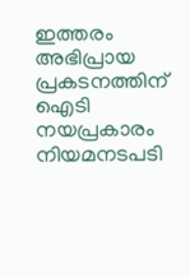ഇത്തരം അഭിപ്രായ പ്രകടനത്തിന് ഐടി നയപ്രകാരം നിയമനടപടി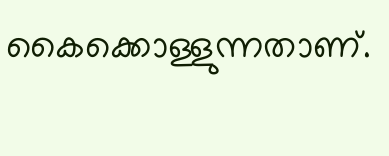കൈക്കൊള്ളുന്നതാണ്.